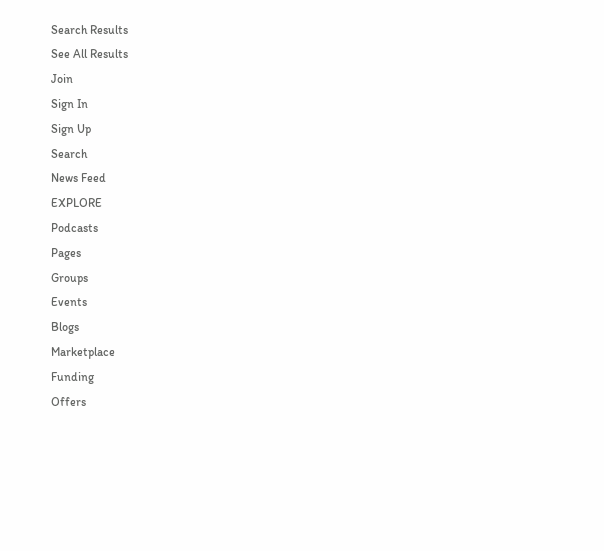Search Results
See All Results
Join
Sign In
Sign Up
Search
News Feed
EXPLORE
Podcasts
Pages
Groups
Events
Blogs
Marketplace
Funding
Offers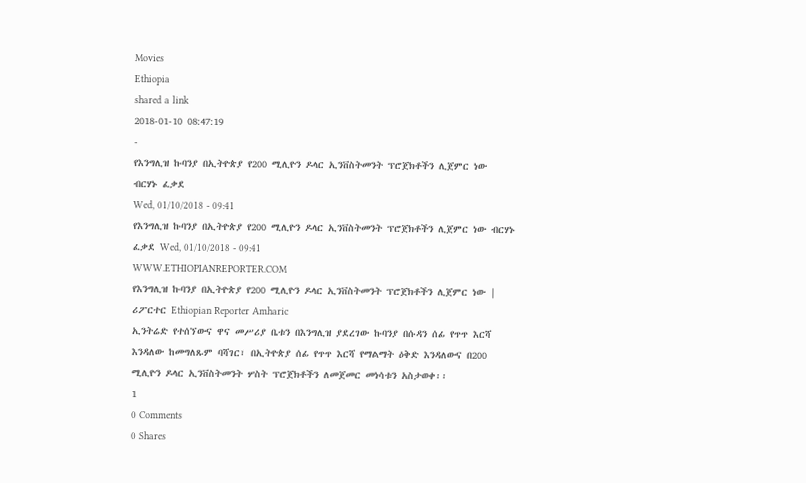Movies
Ethiopia
shared a link
2018-01-10 08:47:19
-
የእንግሊዝ ኩባንያ በኢትዮጵያ የ200 ሚሊዮን ዶላር ኢንቨስትመንት ፕሮጀክቶችን ሊጀምር ነው
ብርሃኑ ፈቃደ
Wed, 01/10/2018 - 09:41
የእንግሊዝ ኩባንያ በኢትዮጵያ የ200 ሚሊዮን ዶላር ኢንቨስትመንት ፕሮጀክቶችን ሊጀምር ነው ብርሃኑ ፈቃደ Wed, 01/10/2018 - 09:41
WWW.ETHIOPIANREPORTER.COM
የእንግሊዝ ኩባንያ በኢትዮጵያ የ200 ሚሊዮን ዶላር ኢንቨስትመንት ፕሮጀክቶችን ሊጀምር ነው | ሪፖርተር Ethiopian Reporter Amharic
ኢንትሬድ የተሰኘውና ዋና መሥሪያ ቤቱን በእንግሊዝ ያደረገው ኩባንያ በሱዳን ሰፊ የጥጥ እርሻ እንዳለው ከመግለጹም ባሻገር፣ በኢትዮጵያ ሰፊ የጥጥ እርሻ የማልማት ዕቅድ እንዳለውና በ200 ሚሊዮን ዶላር ኢንቨስትመንት ሦስት ፕሮጀክቶችን ለመጀመር መነሳቱን አስታወቀ፡፡
1
0 Comments
0 Shares